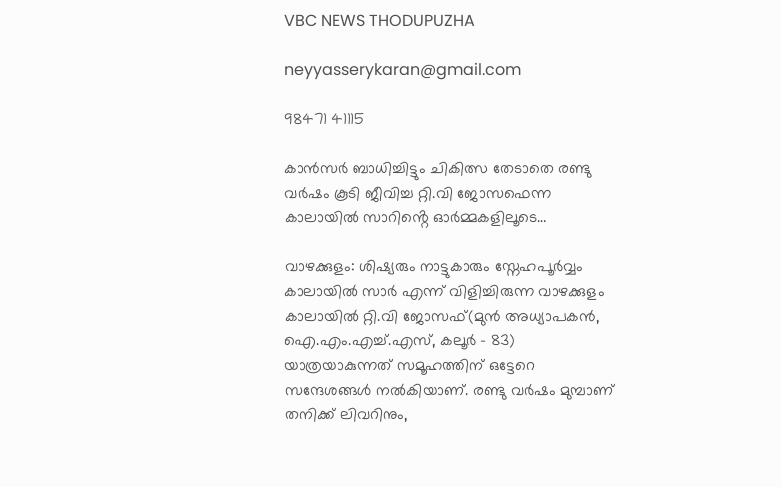VBC NEWS THODUPUZHA

neyyasserykaran@gmail.com

98471 41115

കാൻസർ ബാധിച്ചിട്ടും ചികിത്സ തേടാതെ രണ്ടു വർഷം കൂടി ജീവിച്ച റ്റി.വി ജോസഫെന്ന കാലായിൽ സാറിൻ്റെ ഓർമ്മകളിലൂടെ…

വാഴക്കുളം: ശിഷ്യരും നാട്ടുകാരും സ്നേഹപൂർവ്വം കാലായിൽ സാർ എന്ന് വിളിച്ചിരുന്ന വാഴക്കുളം കാലായിൽ റ്റി.വി ജോസഫ്(മുൻ അധ്യാപകൻ, ഐ.എം.എച്ച്.എസ്, കലൂർ – 83) യാത്രയാകുന്നത് സമൂഹത്തിന് ഒട്ടേറെ സന്ദേശങ്ങൾ നൽകിയാണ്. രണ്ടു വർഷം മുമ്പാണ് തനിക്ക് ലിവറിനും,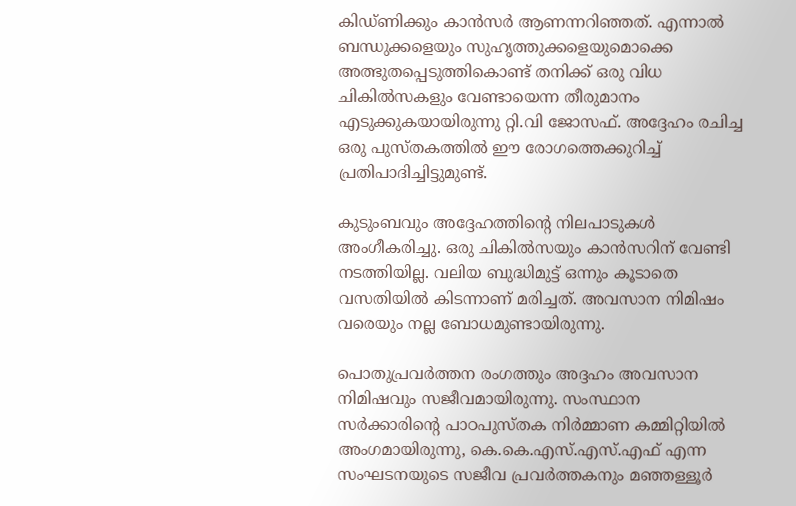കിഡ്ണിക്കും കാൻസർ ആണന്നറിഞ്ഞത്. എന്നാൽ ബന്ധുക്കളെയും സുഹൃത്തുക്കളെയുമൊക്കെ അത്ഭുതപ്പെടുത്തികൊണ്ട് തനിക്ക് ഒരു വിധ ചികിൽസകളും വേണ്ടായെന്ന തീരുമാനം എടുക്കുകയായിരുന്നു റ്റി.വി ജോസഫ്. അദ്ദേഹം രചിച്ച ഒരു പുസ്തകത്തിൽ ഈ രോഗത്തെക്കുറിച്ച് പ്രതിപാദിച്ചിട്ടുമുണ്ട്.

കുടുംബവും അദ്ദേഹത്തിന്റെ നിലപാടുകൾ അംഗീകരിച്ചു. ഒരു ചികിൽസയും കാൻസറിന് വേണ്ടി നടത്തിയില്ല. വലിയ ബുദ്ധിമുട്ട് ഒന്നും കൂടാതെ വസതിയിൽ കിടന്നാണ് മരിച്ചത്. അവസാന നിമിഷം വരെയും നല്ല ബോധമുണ്ടായിരുന്നു.

പൊതുപ്രവർത്തന രംഗത്തും അദ്ദഹം അവസാന നിമിഷവും സജീവമായിരുന്നു. സംസ്ഥാന സർക്കാരിന്റെ പാഠപുസ്തക നിർമ്മാണ കമ്മിറ്റിയിൽ അംഗമായിരുന്നു, കെ.കെ.എസ്.എസ്.എഫ് എന്ന സംഘടനയുടെ സജീവ പ്രവർത്തകനും മഞ്ഞള്ളൂർ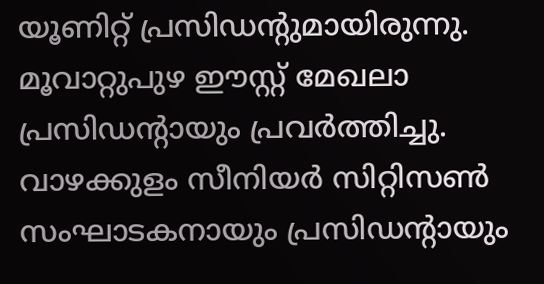യൂണിറ്റ് പ്രസിഡന്റുമായിരുന്നു. മൂവാറ്റുപുഴ ഈസ്റ്റ് മേഖലാ പ്രസിഡന്റായും പ്രവർത്തിച്ചു. വാഴക്കുളം സീനിയർ സിറ്റിസൺ സംഘാടകനായും പ്രസിഡന്റായും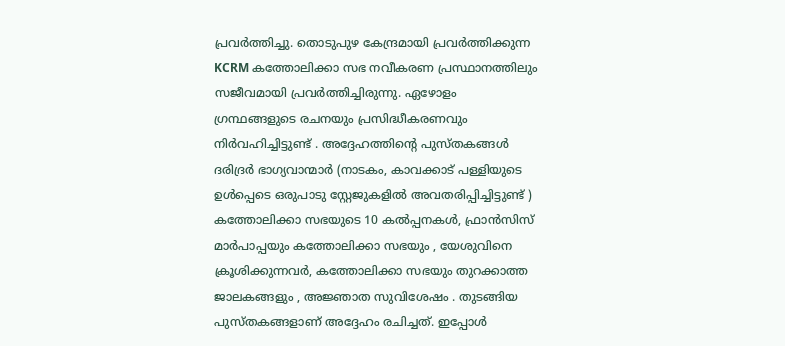പ്രവർത്തിച്ചു. തൊടുപുഴ കേന്ദ്രമായി പ്രവർത്തിക്കുന്ന KCRM കത്തോലിക്കാ സഭ നവീകരണ പ്രസ്ഥാനത്തിലും സജീവമായി പ്രവർത്തിച്ചിരുന്നു. ഏഴോളം ഗ്രന്ഥങ്ങളുടെ രചനയും പ്രസിദ്ധീകരണവും നിർവഹിച്ചിട്ടുണ്ട് . അദ്ദേഹത്തിന്റെ പുസ്തകങ്ങൾ ദരിദ്രർ ഭാഗ്യവാന്മാർ (നാടകം, കാവക്കാട് പള്ളിയുടെ ഉൾപ്പെടെ ഒരുപാടു സ്റ്റേജുകളിൽ അവതരിപ്പിച്ചിട്ടുണ്ട് ) കത്തോലിക്കാ സഭയുടെ 10 കൽപ്പനകൾ, ഫ്രാൻസിസ് മാർപാപ്പയും കത്തോലിക്കാ സഭയും , യേശുവിനെ ക്രൂശിക്കുന്നവർ, കത്തോലിക്കാ സഭയും തുറക്കാത്ത ജാലകങ്ങളും , അജ്ഞാത സുവിശേഷം . തുടങ്ങിയ പുസ്തകങ്ങളാണ് അദ്ദേഹം രചിച്ചത്. ഇപ്പോൾ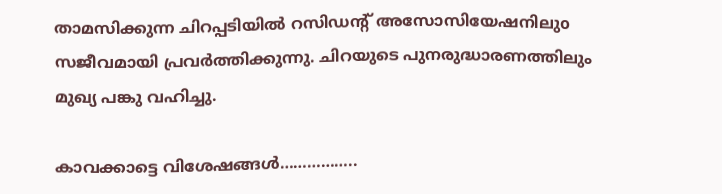താമസിക്കുന്ന ചിറപ്പടിയിൽ റസിഡന്റ് അസോസിയേഷനിലുo സജീവമായി പ്രവർത്തിക്കുന്നു. ചിറയുടെ പുനരുദ്ധാരണത്തിലും മുഖ്യ പങ്കു വഹിച്ചു.

കാവക്കാട്ടെ വിശേഷങ്ങൾ……………..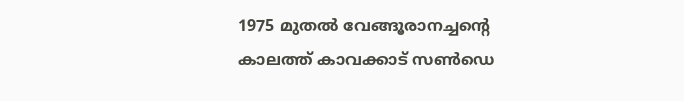1975 മുതൽ വേങ്ങൂരാനച്ചന്റെ കാലത്ത് കാവക്കാട് സൺഡെ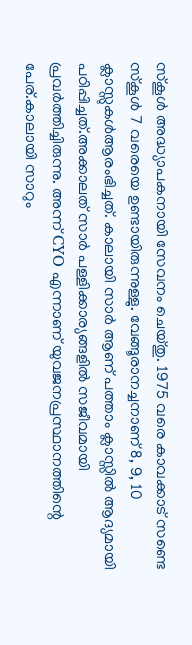സ്കൂൾ അദ്ധ്യാപകനായി സേവനം ചെയ്തു. 1975 വരെ കാവക്കാട് സണ്ടെ സ്കൂൾ 7 വരെയെ ഉണ്ടായിരുന്നുള്ളു. വേങ്ങൂരാനച്ചനാണ് 8, 9, 10 ക്ലാസ്സുകൾആരംഭിച്ചത്. കാലായി സാർ ആണ് പത്താം ക്ലാസ്സിൽ ആദ്യമായി പഠിപ്പിച്ചത്.അക്കാലത് സാർ പള്ളിക്കാര്യങ്ങളിൽ സജീവമായി പ്രവർത്തിച്ചിരുന്നു. അന്ന് CYO എന്നാണ് യുവജനപ്രസ്ഥാനത്തിന്റെ പേര്.കാലായി സാറും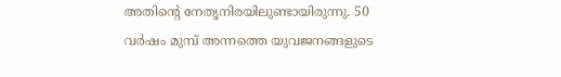അതിന്റെ നേതൃനിരയിലുണ്ടായിരുന്നു. 50 വർഷം മുമ്പ് അന്നത്തെ യുവജനങ്ങളുടെ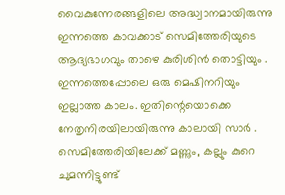വൈകുന്നേരങ്ങളിലെ അദ്ധ്വാനമായിരുന്നു ഇന്നത്തെ കാവക്കാട് സെമിത്തേരിയുടെ ആദ്യഭാഗവും താഴെ കുരിശിൻ തൊട്ടിയും . ഇന്നത്തെപ്പോലെ ഒരു മെഷിനറിയും ഇല്ലാത്ത കാലം. ഇതിന്റെയൊക്കെ നേതൃനിരയിലായിരുന്നു കാലായി സാർ . സെമിത്തേരിയിലേക്ക് മണ്ണും, കല്ലും കുറെ ചുമന്നിട്ടുണ്ട്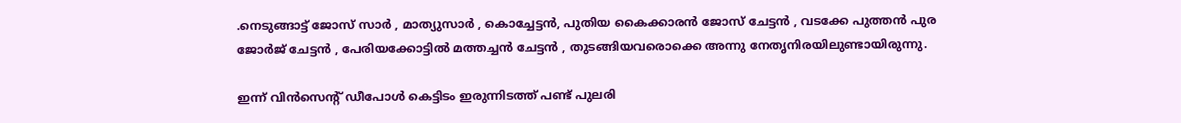.നെടുങ്ങാട്ട് ജോസ് സാർ , മാത്യുസാർ , കൊച്ചേട്ടൻ, പുതിയ കൈക്കാരൻ ജോസ് ചേട്ടൻ , വടക്കേ പുത്തൻ പുര ജോർജ് ചേട്ടൻ , പേരിയക്കോട്ടിൽ മത്തച്ചൻ ചേട്ടൻ , തുടങ്ങിയവരൊക്കെ അന്നു നേതൃനിരയിലുണ്ടായിരുന്നു.

ഇന്ന് വിൻസെന്റ് ഡീപോൾ കെട്ടിടം ഇരുന്നിടത്ത് പണ്ട് പുലരി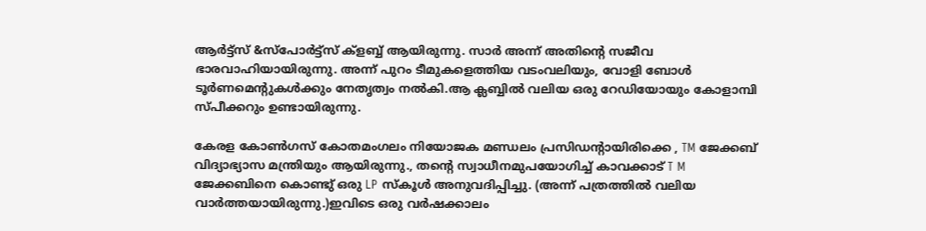ആർട്ട്സ് &സ്പോർട്ട്സ് ക്ളബ്ബ് ആയിരുന്നു. സാർ അന്ന് അതിന്റെ സജീവ ഭാരവാഹിയായിരുന്നു. അന്ന് പുറം ടീമുകളെത്തിയ വടംവലിയും, വോളി ബോൾ ടൂർണമെന്റുകൾക്കും നേതൃത്വം നൽകി.ആ ക്ലബ്ബിൽ വലിയ ഒരു റേഡിയോയും കോളാമ്പി സ്പീക്കറും ഉണ്ടായിരുന്നു.

കേരള കോൺഗസ് കോതമംഗലം നിയോജക മണ്ഡലം പ്രസിഡന്റായിരിക്കെ , TM ജേക്കബ് വിദ്യാഭ്യാസ മന്ത്രിയും ആയിരുന്നു., തന്റെ സ്വാധീനമുപയോഗിച്ച് കാവക്കാട് T M ജേക്കബിനെ കൊണ്ടു് ഒരു LP സ്കൂൾ അനുവദിപ്പിച്ചു. (അന്ന് പത്രത്തിൽ വലിയ വാർത്തയായിരുന്നു.)ഇവിടെ ഒരു വർഷക്കാലം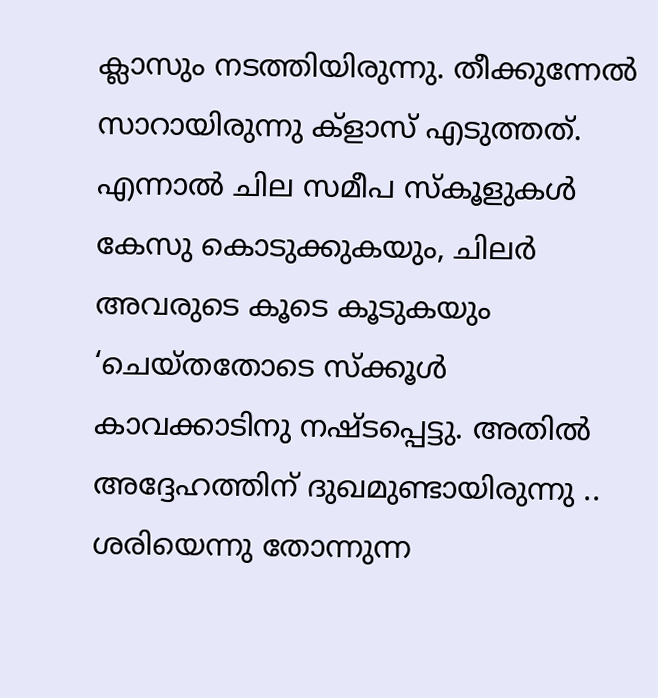ക്ലാസും നടത്തിയിരുന്നു. തീക്കുന്നേൽ സാറായിരുന്നു ക്ളാസ് എടുത്തത്. എന്നാൽ ചില സമീപ സ്കൂളുകൾ കേസു കൊടുക്കുകയും, ചിലർ അവരുടെ കൂടെ കൂടുകയും ‘ചെയ്തതോടെ സ്ക്കൂൾ കാവക്കാടിനു നഷ്ടപ്പെട്ടു. അതിൽ അദ്ദേഹത്തിന് ദുഖമുണ്ടായിരുന്നു .. ശരിയെന്നു തോന്നുന്ന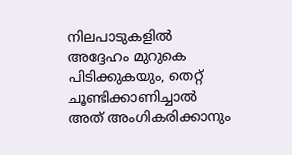നിലപാടുകളിൽ അദ്ദേഹം മുറുകെ പിടിക്കുകയും, തെറ്റ് ചൂണ്ടിക്കാണിച്ചാൽ അത് അംഗികരിക്കാനും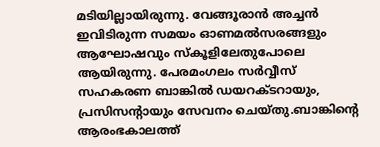മടിയില്ലായിരുന്നു. വേങ്ങൂരാൻ അച്ചൻ ഇവിടിരുന്ന സമയം ഓണമൽസരങ്ങളും ആഘോഷവും സ്കൂളിലേതുപോലെ ആയിരുന്നു. പേരമംഗലം സർവ്വീസ് സഹകരണ ബാങ്കിൽ ഡയറക്ടറായും, പ്രസിസന്റായും സേവനം ചെയ്തു.ബാങ്കിന്റെ ആരംഭകാലത്ത്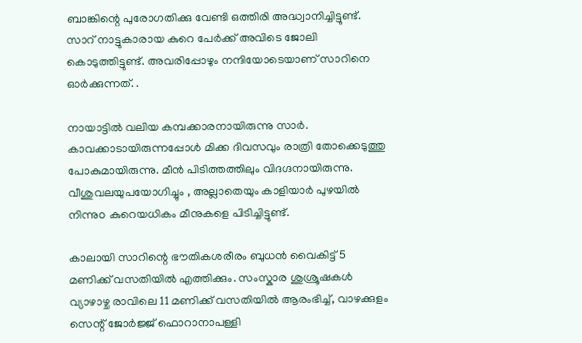ബാങ്കിന്റെ പുരോഗതിക്കു വേണ്ടി ഒത്തിരി അദ്ധ്വാനിച്ചിട്ടുണ്ട്. സാറ് നാട്ടുകാരായ കുറെ പേർക്ക് അവിടെ ജോലി കൊടുത്തിട്ടുണ്ട്. അവരിപ്പോഴും നന്ദിയോടെയാണ് സാറിനെ ഓർക്കുന്നത്. .

നായാട്ടിൽ വലിയ കമ്പക്കാരനായിരുന്നു സാർ. കാവക്കാടായിരുന്നപ്പോൾ മിക്ക ദിവസവും രാത്രി തോക്കെടുത്തു പോകുമായിരുന്നു. മീൻ പിടിത്തത്തിലും വിദഗ്ദനായിരുന്നു. വീശുവലയുപയോഗിച്ചും , അല്ലാതെയും കാളിയാർ പുഴയിൽ നിന്നുo കുറെയധികം മീനുകളെ പിടിച്ചിട്ടുണ്ട്.

കാലായി സാറിന്റെ ഭൗതികശരീരം ബുധൻ വൈകിട്ട് 5 മണിക്ക് വസതിയിൽ എത്തിക്കും. സംസ്കാര ശുശ്രൂഷകൾ വ്യാഴാഴ്ച രാവിലെ 11 മണിക്ക് വസതിയിൽ ആരംഭിച്ച്, വാഴക്കുളം സെന്റ് ജോർജ്ജ് ഫൊറാനാപള്ളി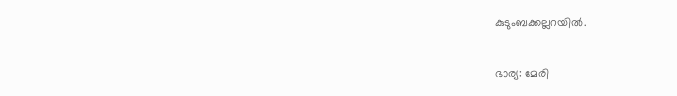കുടുംബക്കല്ലറയിൽ.

ഭാര്യ: മേരി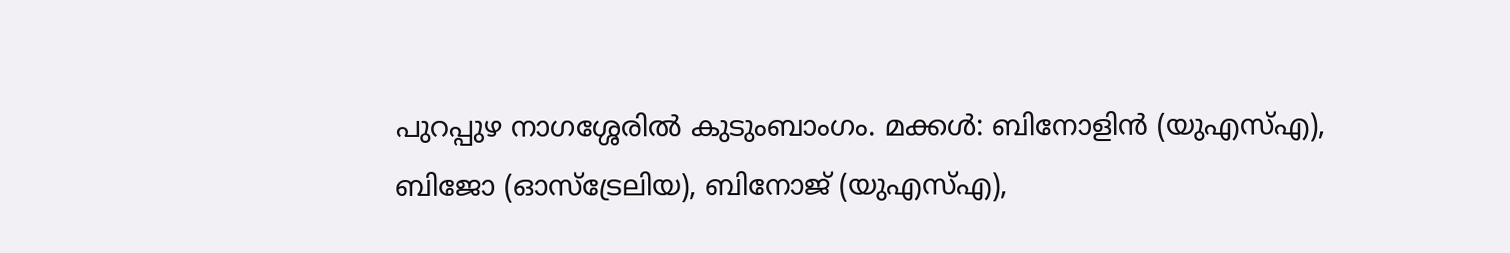പുറപ്പുഴ നാഗശ്ശേരിൽ കുടുംബാംഗം. മക്കൾ: ബിനോളിൻ (യുഎസ്എ), ബിജോ (ഓസ്‌ട്രേലിയ), ബിനോജ് (യുഎസ്എ),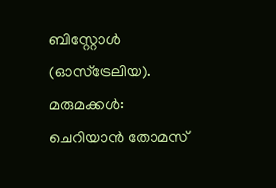ബിസ്റ്റോൾ (ഓസ്‌ട്രേലിയ). മരുമക്കൾ: ചെറിയാൻ തോമസ്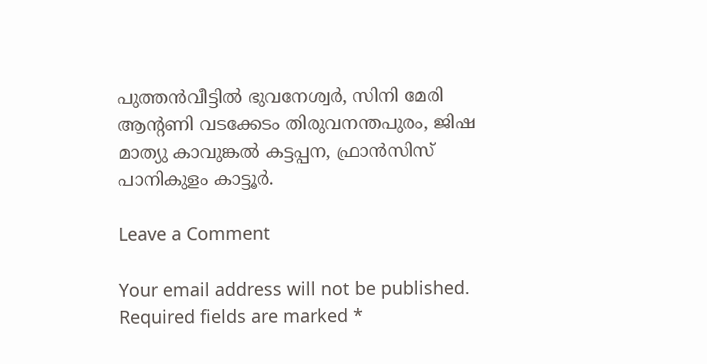പുത്തൻവീട്ടിൽ ഭുവനേശ്വർ, സിനി മേരി ആന്റണി വടക്കേടം തിരുവനന്തപുരം, ജിഷ മാത്യു കാവുങ്കൽ കട്ടപ്പന, ഫ്രാൻസിസ് പാനികുളം കാട്ടൂർ.

Leave a Comment

Your email address will not be published. Required fields are marked *